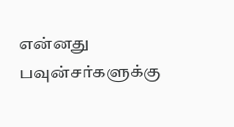என்னது பவுன்சர்களுக்கு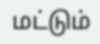மட்டும்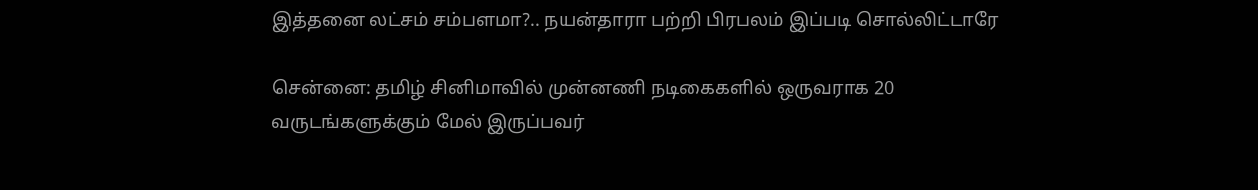இத்தனை லட்சம் சம்பளமா?.. நயன்தாரா பற்றி பிரபலம் இப்படி சொல்லிட்டாரே

சென்னை: தமிழ் சினிமாவில் முன்னணி நடிகைகளில் ஒருவராக 20 வருடங்களுக்கும் மேல் இருப்பவர்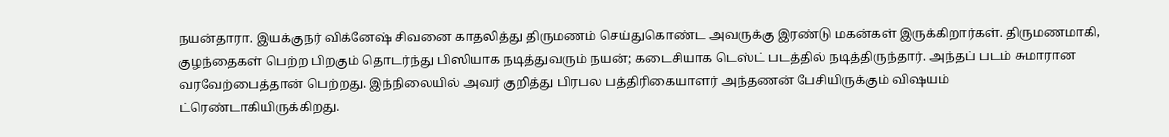நயன்தாரா. இயக்குநர் விக்னேஷ் சிவனை காதலித்து திருமணம் செய்துகொண்ட அவருக்கு இரண்டு மகன்கள் இருக்கிறார்கள். திருமணமாகி, குழந்தைகள் பெற்ற பிறகும் தொடர்ந்து பிஸியாக நடித்துவரும் நயன்; கடைசியாக டெஸ்ட் படத்தில் நடித்திருந்தார். அந்தப் படம் சுமாரான வரவேற்பைத்தான் பெற்றது. இந்நிலையில் அவர் குறித்து பிரபல பத்திரிகையாளர் அந்தணன் பேசியிருக்கும் விஷயம் ட்ரெண்டாகியிருக்கிறது.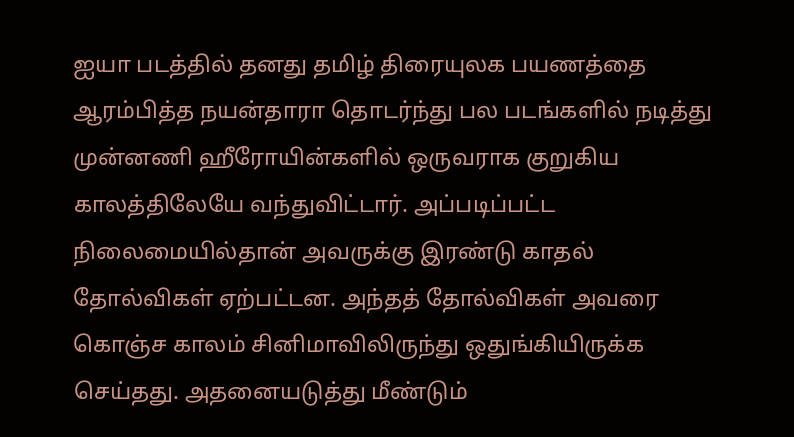ஐயா படத்தில் தனது தமிழ் திரையுலக பயணத்தை ஆரம்பித்த நயன்தாரா தொடர்ந்து பல படங்களில் நடித்து முன்னணி ஹீரோயின்களில் ஒருவராக குறுகிய காலத்திலேயே வந்துவிட்டார். அப்படிப்பட்ட நிலைமையில்தான் அவருக்கு இரண்டு காதல் தோல்விகள் ஏற்பட்டன. அந்தத் தோல்விகள் அவரை கொஞ்ச காலம் சினிமாவிலிருந்து ஒதுங்கியிருக்க செய்தது. அதனையடுத்து மீண்டும்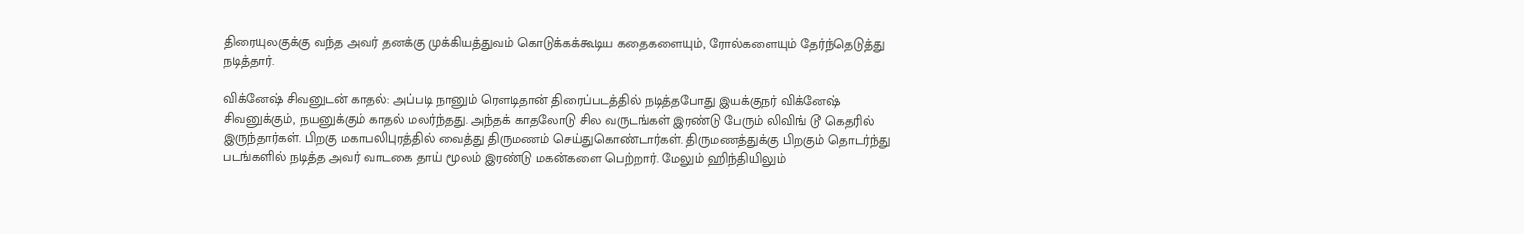திரையுலகுக்கு வந்த அவர் தனக்கு முக்கியத்துவம் கொடுக்கக்கூடிய கதைகளையும், ரோல்களையும் தேர்ந்தெடுத்து நடித்தார்.

விக்னேஷ் சிவனுடன் காதல்: அப்படி நானும் ரௌடிதான் திரைப்படத்தில் நடித்தபோது இயக்குநர் விக்னேஷ் சிவனுக்கும், நயனுக்கும் காதல் மலர்ந்தது. அந்தக் காதலோடு சில வருடங்கள் இரண்டு பேரும் லிவிங் டூ கெதரில் இருந்தார்கள். பிறகு மகாபலிபுரத்தில் வைத்து திருமணம் செய்துகொண்டார்கள். திருமணத்துக்கு பிறகும் தொடர்ந்து படங்களில் நடித்த அவர் வாடகை தாய் மூலம் இரண்டு மகன்களை பெற்றார். மேலும் ஹிந்தியிலும்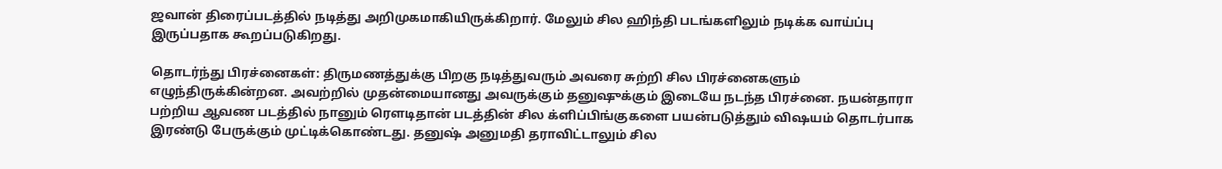ஜவான் திரைப்படத்தில் நடித்து அறிமுகமாகியிருக்கிறார். மேலும் சில ஹிந்தி படங்களிலும் நடிக்க வாய்ப்பு இருப்பதாக கூறப்படுகிறது.

தொடர்ந்து பிரச்னைகள்: திருமணத்துக்கு பிறகு நடித்துவரும் அவரை சுற்றி சில பிரச்னைகளும் எழுந்திருக்கின்றன. அவற்றில் முதன்மையானது அவருக்கும் தனுஷுக்கும் இடையே நடந்த பிரச்னை. நயன்தாரா பற்றிய ஆவண படத்தில் நானும் ரௌடிதான் படத்தின் சில க்ளிப்பிங்குகளை பயன்படுத்தும் விஷயம் தொடர்பாக இரண்டு பேருக்கும் முட்டிக்கொண்டது. தனுஷ் அனுமதி தராவிட்டாலும் சில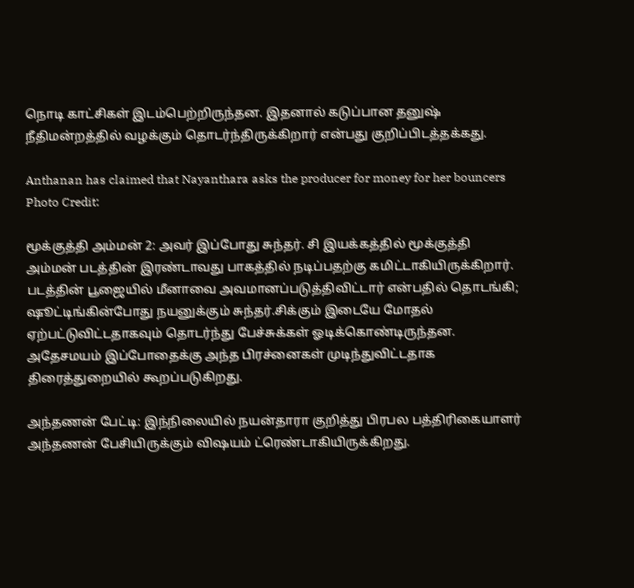நொடி காட்சிகள் இடம்பெற்றிருந்தன. இதனால் கடுப்பான தனுஷ் நீதிமன்றத்தில் வழக்கும் தொடர்ந்திருக்கிறார் என்பது குறிப்பிடத்தக்கது.

Anthanan has claimed that Nayanthara asks the producer for money for her bouncers
Photo Credit:

மூக்குத்தி அம்மன் 2: அவர் இப்போது சுந்தர். சி இயக்கத்தில் மூக்குத்தி அம்மன் படத்தின் இரண்டாவது பாகத்தில் நடிப்பதற்கு கமிட்டாகியிருக்கிறார். படத்தின் பூஜையில் மீனாவை அவமானப்படுத்திவிட்டார் என்பதில் தொடங்கி; ஷூட்டிங்கின்போது நயனுக்கும் சுந்தர்.சிக்கும் இடையே மோதல் ஏற்பட்டுவிட்டதாகவும் தொடர்ந்து பேச்சுக்கள் ஓடிக்கொண்டிருந்தன. அதேசமயம் இப்போதைக்கு அந்த பிரச்னைகள் முடிந்துவிட்டதாக திரைத்துறையில் கூறப்படுகிறது.

அந்தணன் பேட்டி: இந்நிலையில் நயன்தாரா குறித்து பிரபல பத்திரிகையாளர் அந்தணன் பேசியிருக்கும் விஷயம் ட்ரெண்டாகியிருக்கிறது.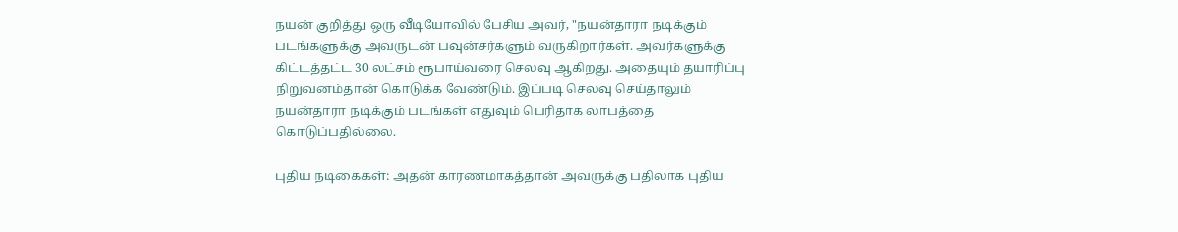நயன் குறித்து ஒரு வீடியோவில் பேசிய அவர், "நயன்தாரா நடிக்கும் படங்களுக்கு அவருடன் பவுன்சர்களும் வருகிறார்கள். அவர்களுக்கு கிட்டத்தட்ட 30 லட்சம் ரூபாய்வரை செலவு ஆகிறது. அதையும் தயாரிப்பு நிறுவனம்தான் கொடுக்க வேண்டும். இப்படி செலவு செய்தாலும் நயன்தாரா நடிக்கும் படங்கள் எதுவும் பெரிதாக லாபத்தை கொடுப்பதில்லை.

புதிய நடிகைகள்: அதன் காரணமாகத்தான் அவருக்கு பதிலாக புதிய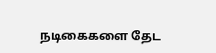நடிகைகளை தேட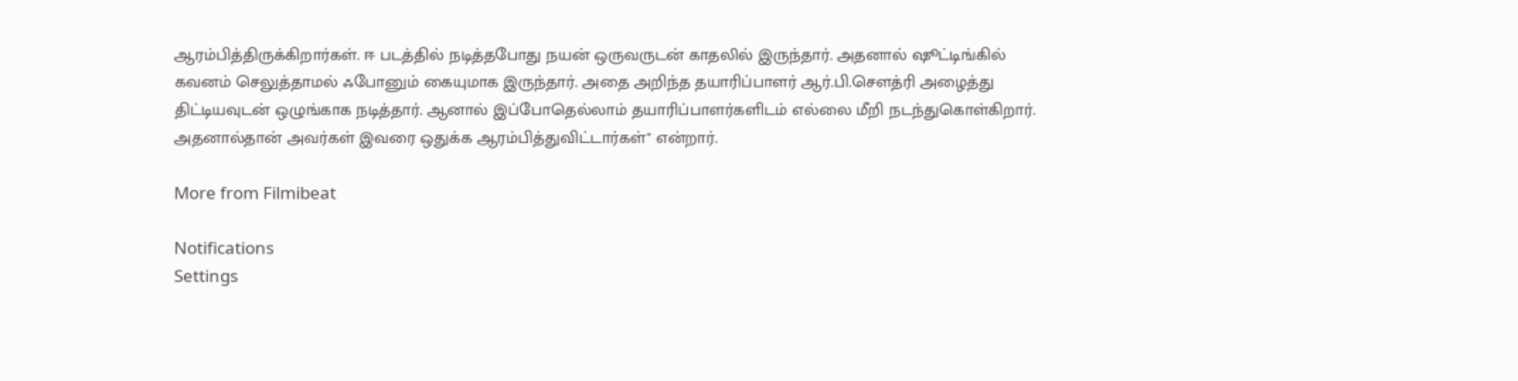ஆரம்பித்திருக்கிறார்கள். ஈ படத்தில் நடித்தபோது நயன் ஒருவருடன் காதலில் இருந்தார். அதனால் ஷூட்டிங்கில் கவனம் செலுத்தாமல் ஃபோனும் கையுமாக இருந்தார். அதை அறிந்த தயாரிப்பாளர் ஆர்.பி.சௌத்ரி அழைத்து திட்டியவுடன் ஒழுங்காக நடித்தார். ஆனால் இப்போதெல்லாம் தயாரிப்பாளர்களிடம் எல்லை மீறி நடந்துகொள்கிறார். அதனால்தான் அவர்கள் இவரை ஒதுக்க ஆரம்பித்துவிட்டார்கள்" என்றார்.

More from Filmibeat

Notifications
Settings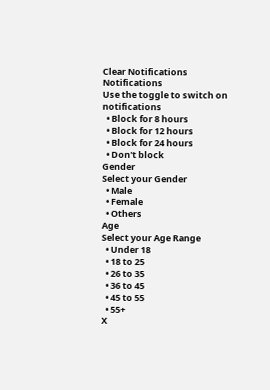Clear Notifications
Notifications
Use the toggle to switch on notifications
  • Block for 8 hours
  • Block for 12 hours
  • Block for 24 hours
  • Don't block
Gender
Select your Gender
  • Male
  • Female
  • Others
Age
Select your Age Range
  • Under 18
  • 18 to 25
  • 26 to 35
  • 36 to 45
  • 45 to 55
  • 55+
X